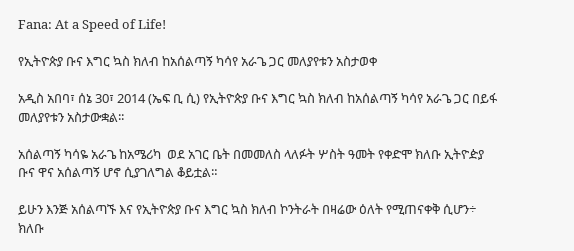Fana: At a Speed of Life!

የኢትዮጵያ ቡና እግር ኳስ ክለብ ከአሰልጣኝ ካሳየ አራጌ ጋር መለያየቱን አስታወቀ

አዲስ አበባ፣ ሰኔ 30፣ 2014 (ኤፍ ቢ ሲ) የኢትዮጵያ ቡና እግር ኳስ ክለብ ከአሰልጣኝ ካሳየ አራጌ ጋር በይፋ መለያየቱን አስታውቋል፡፡

አሰልጣኝ ካሳዬ አራጌ ከአሜሪካ  ወደ አገር ቤት በመመለስ ላለፉት ሦስት ዓመት የቀድሞ ክለቡ ኢትዮዽያ ቡና ዋና አሰልጣኝ ሆኖ ሲያገለግል ቆይቷል።

ይሁን እንጅ አሰልጣኙ እና የኢትዮጵያ ቡና እግር ኳስ ክለብ ኮንትራት በዛሬው ዕለት የሚጠናቀቅ ሲሆን÷ ክለቡ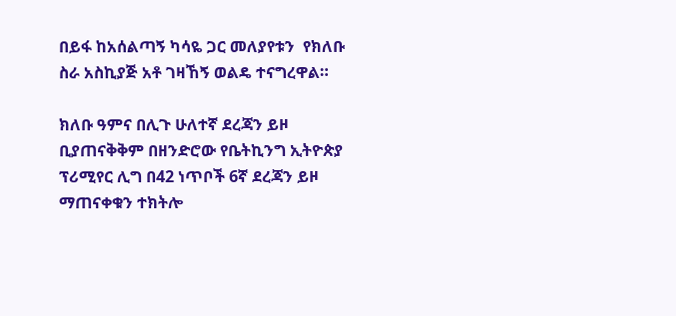በይፋ ከአሰልጣኝ ካሳዬ ጋር መለያየቱን  የክለቡ ስራ አስኪያጅ አቶ ገዛኸኝ ወልዴ ተናግረዋል።

ክለቡ ዓምና በሊጉ ሁለተኛ ደረጃን ይዞ ቢያጠናቅቅም በዘንድሮው የቤትኪንግ ኢትዮጵያ ፕሪሚየር ሊግ በ42 ነጥቦች 6ኛ ደረጃን ይዞ ማጠናቀቁን ተክትሎ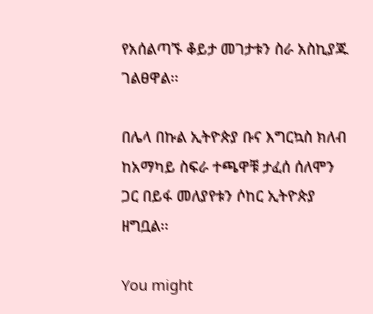የአሰልጣኙ ቆይታ መገታቱን ስራ አስኪያጁ ገልፀዋል፡፡

በሌላ በኩል ኢትዮጵያ ቡና እግርኳስ ክለብ ከአማካይ ስፍራ ተጫዋቹ ታፈሰ ሰለሞን ጋር በይፋ መለያየቱን ሶከር ኢትዮጵያ ዘግቧል፡፡

You might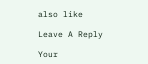also like

Leave A Reply

Your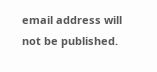email address will not be published.